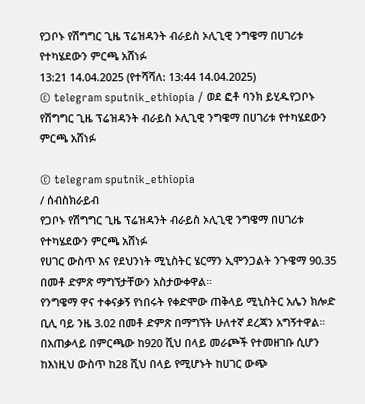የጋቦኑ የሽግግር ጊዜ ፕሬዝዳንት ብራይስ ኦሊጊዊ ንግዌማ በሀገሪቱ የተካሄደውን ምርጫ አሸነፉ
13:21 14.04.2025 (የተሻሻለ: 13:44 14.04.2025)
© telegram sputnik_ethiopia / ወደ ፎቶ ባንክ ይሂዱየጋቦኑ የሽግግር ጊዜ ፕሬዝዳንት ብራይስ ኦሊጊዊ ንግዌማ በሀገሪቱ የተካሄደውን ምርጫ አሸነፉ

© telegram sputnik_ethiopia
/ ሰብስክራይብ
የጋቦኑ የሽግግር ጊዜ ፕሬዝዳንት ብራይስ ኦሊጊዊ ንግዌማ በሀገሪቱ የተካሄደውን ምርጫ አሸነፉ
የሀገር ውስጥ እና የደህንነት ሚኒስትር ሄርማን ኢሞንጋልት ንጉዌማ 90.35 በመቶ ድምጽ ማግኘታቸውን አስታውቀዋል።
የንግዌማ ዋና ተቀናቃኝ የነበሩት የቀድሞው ጠቅላይ ሚኒስትር አሌን ክሎድ ቢሊ ባይ ንዜ 3.02 በመቶ ድምጽ በማግኘት ሁለተኛ ደረጃን አግኝተዋል።
በአጠቃላይ በምርጫው ከ920 ሺህ በላይ መራጮች የተመዘገቡ ሲሆን ከእነዚህ ውስጥ ከ28 ሺህ በላይ የሚሆኑት ከሀገር ውጭ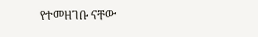የተመዘገቡ ናቸው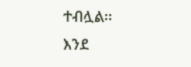ተብሏል፡፡
እንደ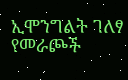ኢሞንግልት ገለፃ የመራጮች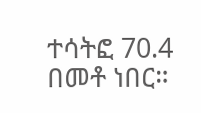ተሳትፎ 70.4 በመቶ ነበር።